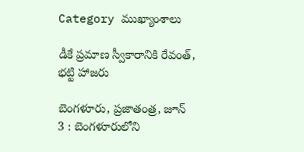Category ముఖ్యాంశాలు

డీకే ప్రమాణ స్వీకారానికి రేవంత్, భట్టి హాజరు

బెంగళూరు, ప్రజాతంత్ర, జూన్ 3 : బెంగళూరులోని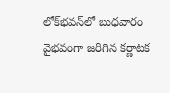లోక్‌భవన్‌లో బుధవారం వైభవంగా జరిగిన కర్ణాటక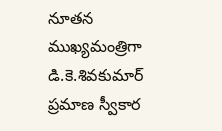నూతన ముఖ్యమంత్రిగా డి.కె.శివకుమార్ ప్రమాణ స్వీకార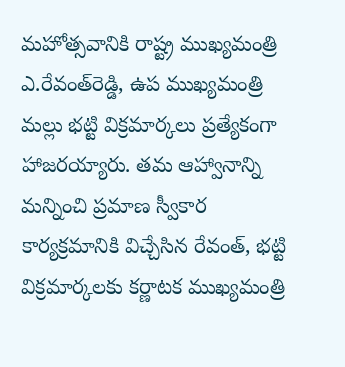మహోత్సవానికి రాష్ట్ర ముఖ్యమంత్రి ఎ.రేవంత్‌రెడ్డి, ఉప ముఖ్యమంత్రి మల్లు భట్టి విక్రమార్కలు ప్రత్యేకంగా హాజరయ్యారు. తమ ఆహ్వానాన్ని మన్నించి ప్రమాణ స్వీకార కార్యక్రమానికి విచ్చేసిన రేవంత్, భట్టి విక్రమార్కలకు కర్ణాటక ముఖ్యమంత్రి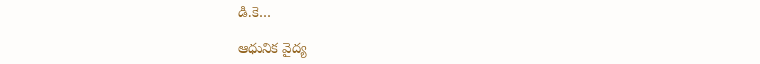డి.కె…

ఆధునిక వైద్య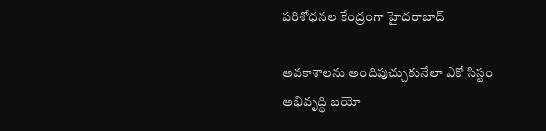పరిశోధనల కేంద్రంగా హైదరాబాద్

అవకాశాలను అందిపుచ్చుకునేలా ఎకో సిస్టం అభివృద్ధి బయో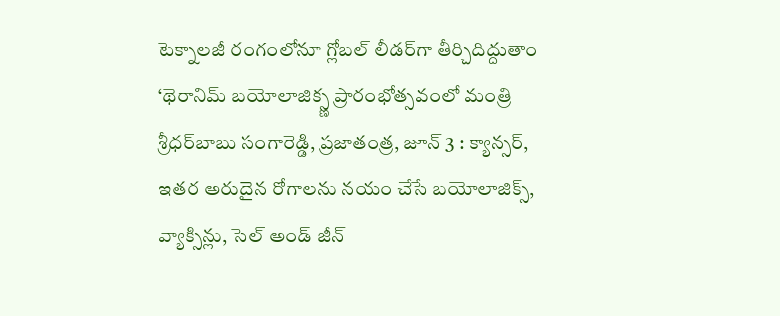టెక్నాలజీ రంగంలోనూ గ్లోబల్ లీడర్‌గా తీర్చిదిద్దుతాం ‘థెరానిమ్ బయోలాజిక్స్ణ ప్రారంభోత్సవంలో మంత్రి శ్రీధర్‌బాబు సంగారెడ్డి, ప్రజాతంత్ర, జూన్ 3 : క్యాన్సర్, ఇతర అరుదైన రోగాలను నయం చేసే బయోలాజిక్స్, వ్యాక్సిన్లు, సెల్ అండ్ జీన్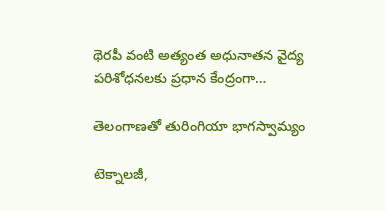థెరపీ వంటి అత్యంత అధునాతన వైద్య పరిశోధనలకు ప్రధాన కేంద్రంగా…

తెలంగాణతో తురింగియా భాగస్వామ్యం

టెక్నాలజీ,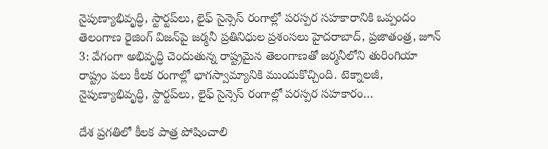నైపుణ్యాభివృద్ధి, స్టార్టప్‌లు, లైఫ్ సైన్సెస్ రంగాల్లో పరస్పర సహకారానికి ఒప్పందం తెలంగాణ రైజింగ్ విజన్‌పై జర్మనీ ప్రతినిధుల ప్రశంసలు హైదరాబాద్, ప్రజాతంత్ర, జూన్ 3: వేగంగా అభివృద్ధి చెందుతున్న రాష్ట్రమైన తెలంగాణతో జర్మనీలోని తురింగియా రాష్ట్రం పలు కీలక రంగాల్లో భాగస్వామ్యానికి ముందుకొచ్చింది. టెక్నాలజీ, నైపుణ్యాభివృద్ధి, స్టార్టప్‌లు, లైఫ్ సైన్సెస్ రంగాల్లో పరస్పర సహకారం…

దేశ ప్రగతిలో కీలక పాత్ర పోషించాలి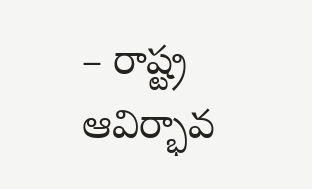– రాష్ట్ర ఆవిర్భావ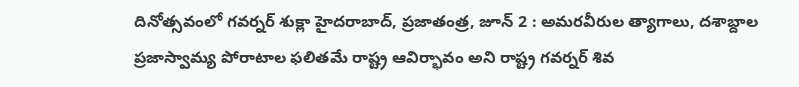దినోత్సవంలో గవర్నర్ శుక్లా హైదరాబాద్, ప్రజాతంత్ర, జూన్ 2 : అమరవీరుల త్యాగాలు, దశాబ్దాల ప్రజాస్వామ్య పోరాటాల ఫలితమే రాష్ట్ర ఆవిర్భావం అని రాష్ట్ర గవర్నర్ శివ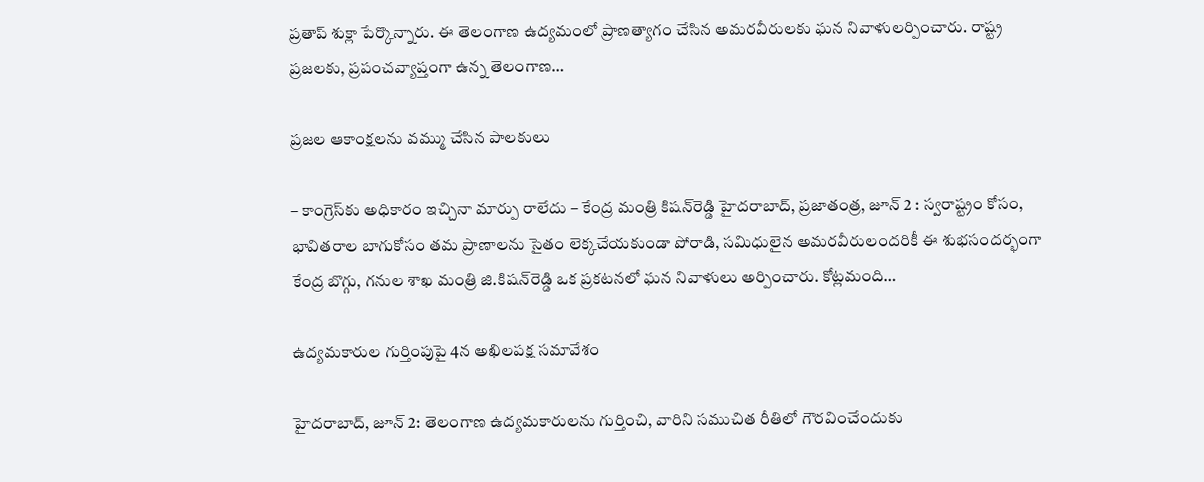ప్రతాప్ శుక్లా పేర్కొన్నారు. ఈ తెలంగాణ ఉద్యమంలో ప్రాణత్యాగం చేసిన అమరవీరులకు ఘన నివాళులర్పించారు. రాష్ట్ర ప్రజలకు, ప్రపంచవ్యాప్తంగా ఉన్న తెలంగాణ…

ప్రజల ఆకాంక్షలను వమ్ము చేసిన పాలకులు

– కాంగ్రెస్‌కు అధికారం ఇచ్చినా మార్పు రాలేదు – కేంద్ర మంత్రి కిషన్‌రెడ్డి హైదరాబాద్, ప్రజాతంత్ర, జూన్ 2 : స్వరాష్ట్రం కోసం, భావితరాల బాగుకోసం తమ ప్రాణాలను సైతం లెక్కచేయకుండా పోరాడి, సమిధులైన అమరవీరులందరికీ ఈ శుభసందర్భంగా కేంద్ర బొగ్గు, గనుల శాఖ మంత్రి జి.కిషన్‌రెడ్డి ఒక ప్రకటనలో ఘన నివాళులు అర్పించారు. కోట్లమంది…

ఉద్యమకారుల గుర్తింపుపై 4న అఖిలపక్ష సమావేశం

హైదరాబాద్, జూన్ 2: తెలంగాణ ఉద్యమకారులను గుర్తించి, వారిని సముచిత రీతిలో గౌరవించేందుకు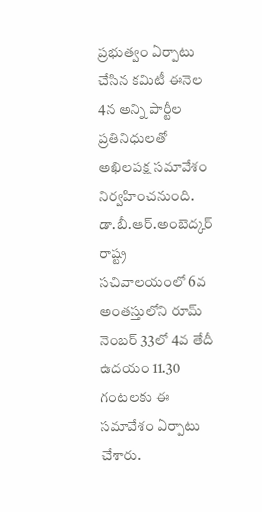ప్రభుత్వం ఏర్పాటు చేసిన కమిటీ ఈనెల 4న అన్ని పార్టీల ప్రతినిధులతో అఖిలపక్ష సమావేశం నిర్వహించనుంది. డా.బీ.ఆర్.అంబెద్కర్ రాష్ట్ర సచివాలయంలో 6వ అంతస్తులోని రూమ్ నెంబర్ 33లో 4వ తేదీ ఉదయం 11.30 గంటలకు ఈ సమావేశం ఏర్పాటు చేశారు.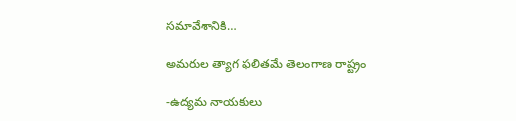సమావేశానికి…

అమరుల త్యాగ ఫలితమే తెలంగాణ రాష్ట్రం

-ఉద్యమ నాయకులు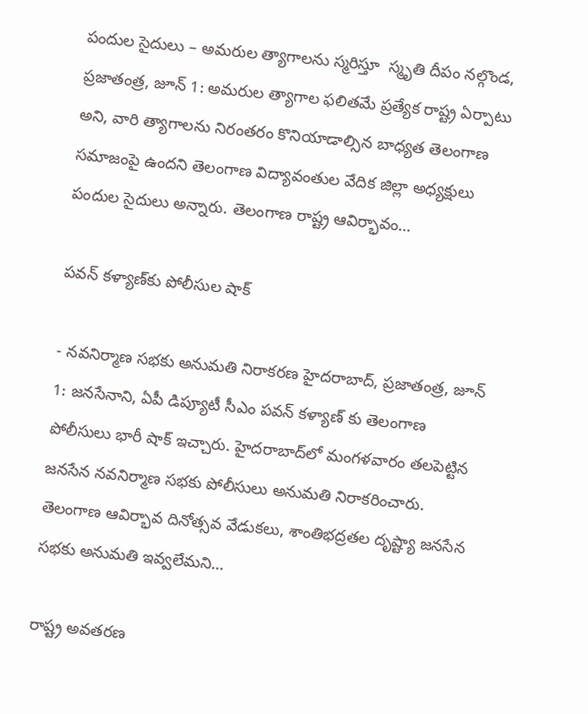పందుల సైదులు – అమరుల త్యాగాల‌ను స్మ‌రిస్తూ  స్మృతి దీపం న‌ల్గొండ‌, ప్ర‌జాతంత్ర‌, జూన్ 1: అమరుల త్యాగాల ఫలితమే ప్రత్యేక రాష్ట్ర ఏర్పాటు అని, వారి త్యాగాలను నిరంతరం కొనియాడాల్సిన బాధ్యత తెలంగాణ సమాజంపై ఉందని తెలంగాణ విద్యావంతుల వేదిక జిల్లా అధ్యక్షులు పందుల సైదులు అన్నారు. తెలంగాణ రాష్ట్ర ఆవిర్భావం…

పవన్‌ ‌కళ్యాణ్‌కు పోలీసుల షాక్‌

- నవనిర్మాణ సభకు అనుమతి నిరాకరణ హైదరాబాద్‌, ప్రజాతంత్ర, జూన్‌ 1: జనసేనాని, ఏపీ డిప్యూటీ సీఎం పవన్‌ ‌కళ్యాణ్‌ ‌కు తెలంగాణ పోలీసులు భారీ షాక్‌ ఇచ్చారు. హైదరాబాద్‌లో మంగళవారం తలపెట్టిన జనసేన నవనిర్మాణ సభకు పోలీసులు అనుమతి నిరాకరించారు. తెలంగాణ ఆవిర్భావ దినోత్సవ వేడుకలు, శాంతిభద్రతల దృష్ట్యా జనసేన సభకు అనుమతి ఇవ్వలేమని…

రాష్ట్ర అవతరణ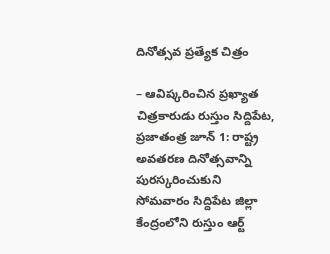దినోత్సవ ప్ర‌త్యేక చిత్రం

– ఆవిష్క‌రించిన ప్ర‌ఖ్యాత చిత్ర‌కారుడు రుస్తుం సిద్దిపేట, ప్రజాతంత్ర జూన్ 1: రాష్ట్ర అవతరణ దినోత్సవాన్ని పురస్కరించుకుని సోమవారం సిద్దిపేట జిల్లా కేంద్రంలోని రుస్తుం ఆర్ట్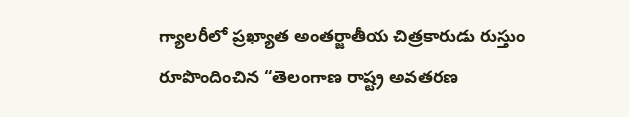గ్యాలరీలో ప్రఖ్యాత అంతర్జాతీయ చిత్రకారుడు రుస్తుం రూపొందించిన “తెలంగాణ రాష్ట్ర అవతరణ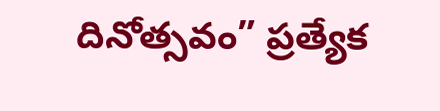దినోత్సవం” ప్రత్యేక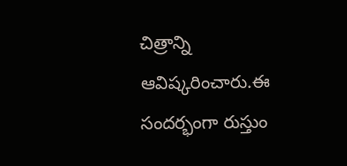చిత్రాన్ని ఆవిష్కరించారు.ఈ సందర్భంగా రుస్తుం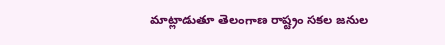మాట్లాడుతూ తెలంగాణ రాష్ట్రం సకల జనుల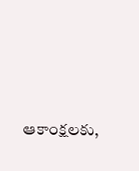ఆకాంక్షలకు,